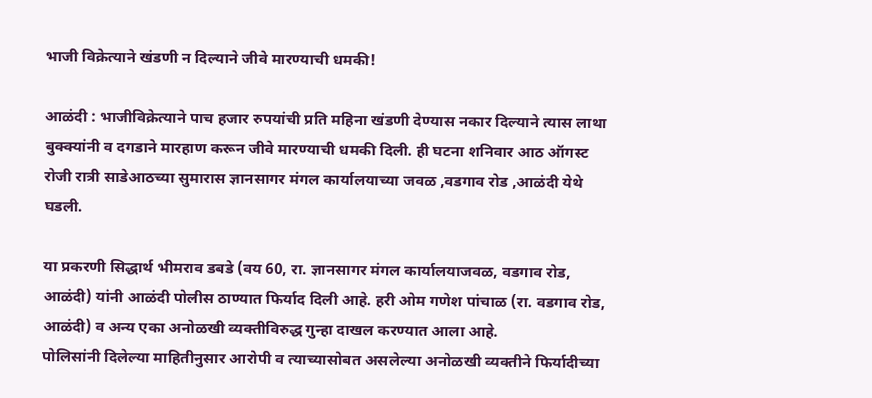भाजी विक्रेत्याने खंडणी न दिल्याने जीवे मारण्याची धमकी!

आळंदी : भाजीविक्रेत्याने पाच हजार रुपयांची प्रति महिना खंडणी देण्यास नकार दिल्याने त्यास लाथा बुक्क्यांनी व दगडाने मारहाण करून जीवे मारण्याची धमकी दिली. ही घटना शनिवार आठ ऑगस्ट रोजी रात्री साडेआठच्या सुमारास ज्ञानसागर मंगल कार्यालयाच्या जवळ ,वडगाव रोड ,आळंदी येथे घडली.

या प्रकरणी सिद्धार्थ भीमराव डबडे (वय 60, रा. ज्ञानसागर मंगल कार्यालयाजवळ, वडगाव रोड, आळंदी) यांनी आळंदी पोलीस ठाण्यात फिर्याद दिली आहे. हरी ओम गणेश पांचाळ (रा. वडगाव रोड, आळंदी) व अन्य एका अनोळखी व्यक्तीविरुद्ध गुन्हा दाखल करण्यात आला आहे.
पोलिसांनी दिलेल्या माहितीनुसार आरोपी व त्याच्यासोबत असलेल्या अनोळखी व्यक्तीने फिर्यादीच्या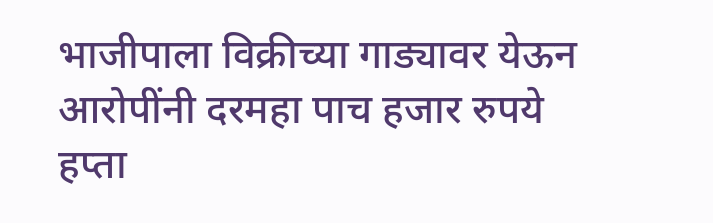भाजीपाला विक्रीच्या गाड्यावर येऊन आरोपींनी दरमहा पाच हजार रुपये हप्ता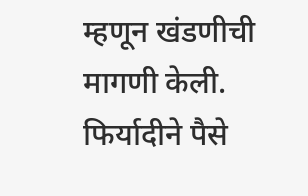म्हणून खंडणीची मागणी केली. फिर्यादीने पैसे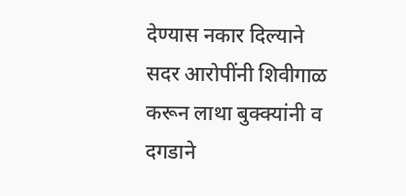देण्यास नकार दिल्याने सदर आरोपींनी शिवीगाळ करून लाथा बुक्क्यांनी व दगडाने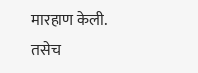मारहाण केली. तसेच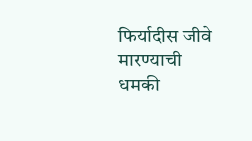फिर्यादीस जीवे मारण्याची धमकी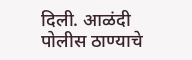दिली. आळंदी पोलीस ठाण्याचे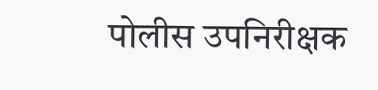पोलीस उपनिरीक्षक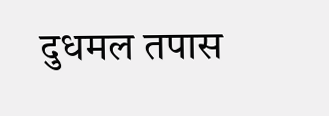दुधमल तपास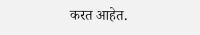करत आहेत.